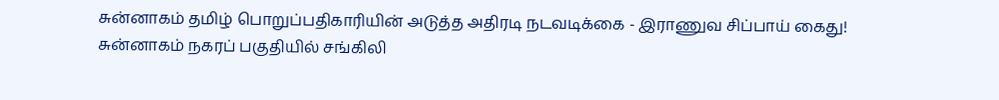சுன்னாகம் தமிழ் பொறுப்பதிகாரியின் அடுத்த அதிரடி நடவடிக்கை - இராணுவ சிப்பாய் கைது!
சுன்னாகம் நகரப் பகுதியில் சங்கிலி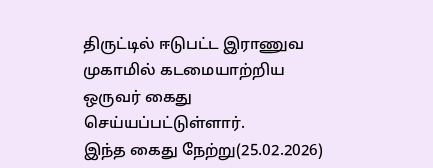திருட்டில் ஈடுபட்ட இராணுவ முகாமில் கடமையாற்றிய ஒருவர் கைது செய்யப்பட்டுள்ளார்.
இந்த கைது நேற்று(25.02.2026)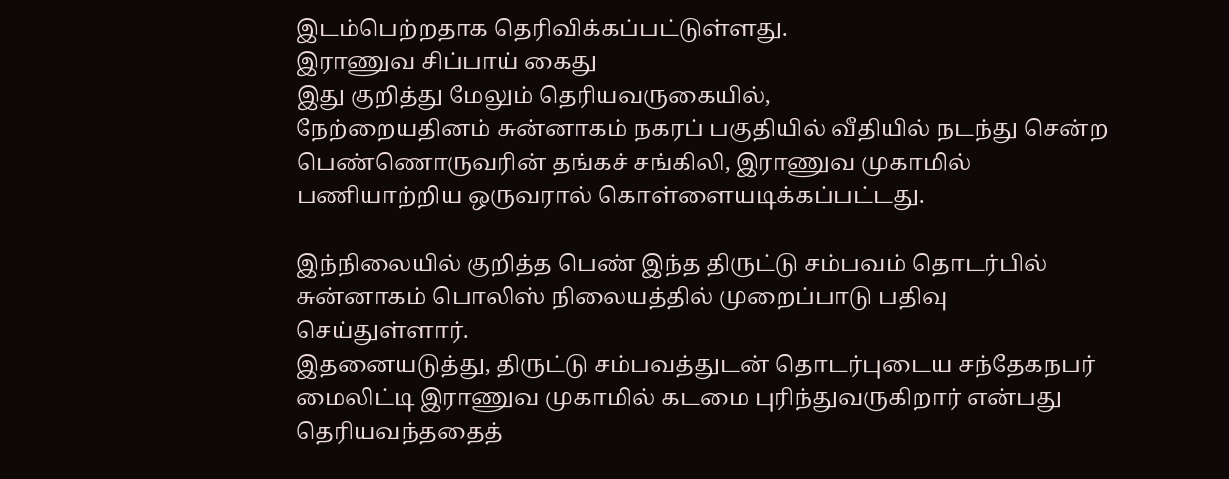இடம்பெற்றதாக தெரிவிக்கப்பட்டுள்ளது.
இராணுவ சிப்பாய் கைது
இது குறித்து மேலும் தெரியவருகையில்,
நேற்றையதினம் சுன்னாகம் நகரப் பகுதியில் வீதியில் நடந்து சென்ற பெண்ணொருவரின் தங்கச் சங்கிலி, இராணுவ முகாமில் பணியாற்றிய ஒருவரால் கொள்ளையடிக்கப்பட்டது.

இந்நிலையில் குறித்த பெண் இந்த திருட்டு சம்பவம் தொடர்பில் சுன்னாகம் பொலிஸ் நிலையத்தில் முறைப்பாடு பதிவு செய்துள்ளார்.
இதனையடுத்து, திருட்டு சம்பவத்துடன் தொடர்புடைய சந்தேகநபர் மைலிட்டி இராணுவ முகாமில் கடமை புரிந்துவருகிறார் என்பது தெரியவந்ததைத்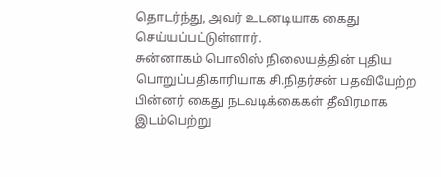தொடர்ந்து, அவர் உடனடியாக கைது செய்யப்பட்டுள்ளார்.
சுன்னாகம் பொலிஸ் நிலையத்தின் புதிய பொறுப்பதிகாரியாக சி.நிதர்சன் பதவியேற்ற பின்னர் கைது நடவடிக்கைகள் தீவிரமாக இடம்பெற்று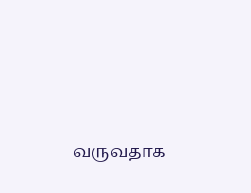வருவதாக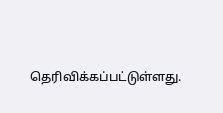தெரிவிக்கப்பட்டுள்ளது.